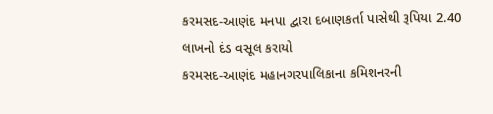કરમસદ-આણંદ મનપા દ્વારા દબાણકર્તા પાસેથી રૂપિયા 2.40 લાખનો દંડ વસૂલ કરાયો
કરમસદ-આણંદ મહાનગરપાલિકાના કમિશનરની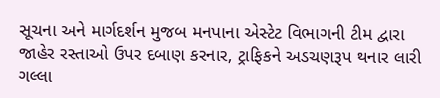સૂચના અને માર્ગદર્શન મુજબ મનપાના એસ્ટેટ વિભાગની ટીમ દ્વારા જાહેર રસ્તાઓ ઉપર દબાણ કરનાર, ટ્રાફિકને અડચણરૂપ થનાર લારી ગલ્લા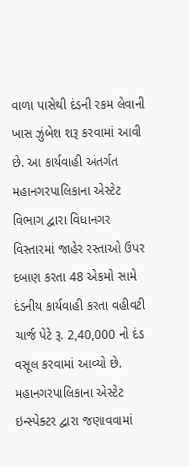વાળા પાસેથી દંડની રકમ લેવાની ખાસ ઝુંબેશ શરૂ કરવામાં આવી છે. આ કાર્યવાહી અંતર્ગત મહાનગરપાલિકાના એસ્ટેટ વિભાગ દ્વારા વિધાનગર વિસ્તારમાં જાહેર રસ્તાઓ ઉપર દબાણ કરતા 48 એકમો સામે દંડનીય કાર્યવાહી કરતા વહીવટી ચાર્જ પેટે રૂ. 2,40,000 નો દંડ વસૂલ કરવામાં આવ્યો છે.
મહાનગરપાલિકાના એસ્ટેટ ઇન્સ્પેક્ટર દ્વારા જણાવવામાં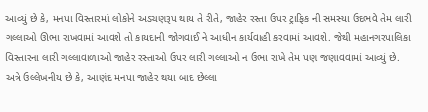આવ્યું છે કે, મનપા વિસ્તારમાં લોકોને અડચણરૂપ થાય તે રીતે, જાહેર રસ્તા ઉપર ટ્રાફિક ની સમસ્યા ઉદભવે તેમ લારી ગલ્લાઓ ઊભા રાખવામાં આવશે તો કાયદાની જોગવાઈ ને આધીન કાર્યવાહી કરવામાં આવશે. જેથી મહાનગરપાલિકા વિસ્તારના લારી ગલ્લાવાળાઓ જાહેર રસ્તાઓ ઉપર લારી ગલ્લાઓ ન ઉભા રાખે તેમ પણ જણાવવામાં આવ્યું છે.
અત્રે ઉલ્લેખનીય છે કે, આણંદ મનપા જાહેર થયા બાદ છેલ્લા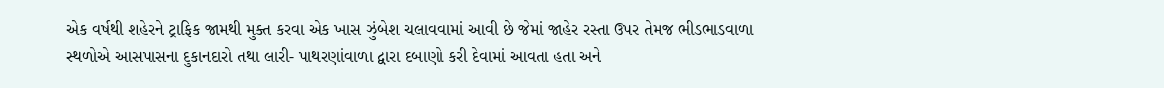એક વર્ષથી શહેરને ટ્રાફિક જામથી મુક્ત કરવા એક ખાસ ઝુંબેશ ચલાવવામાં આવી છે જેમાં જાહેર રસ્તા ઉપર તેમજ ભીડભાડવાળા સ્થળોએ આસપાસના દુકાનદારો તથા લારી- પાથરણાંવાળા દ્વારા દબાણો કરી દેવામાં આવતા હતા અને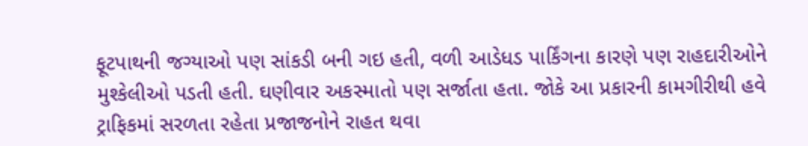ફૂટપાથની જગ્યાઓ પણ સાંકડી બની ગઇ હતી, વળી આડેધડ પાર્કિંગના કારણે પણ રાહદારીઓને મુશ્કેલીઓ પડતી હતી. ઘણીવાર અકસ્માતો પણ સર્જાતા હતા. જોકે આ પ્રકારની કામગીરીથી હવે ટ્રાફિકમાં સરળતા રહેતા પ્રજાજનોને રાહત થવા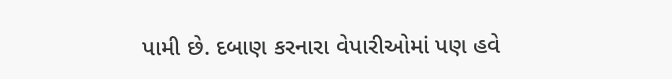પામી છે. દબાણ કરનારા વેપારીઓમાં પણ હવે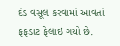દંડ વસૂલ કરવામાં આવતાં ફફડાટ ફેલાઇ ગયો છે.